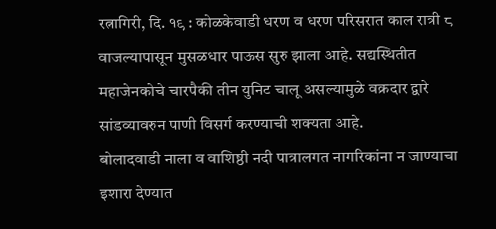रत्नागिरी, दि. १९ : कोळकेवाडी धरण व धरण परिसरात काल रात्री ८ वाजल्यापासून मुसळधार पाऊस सुरु झाला आहे. सद्यस्थितीत महाजेनकोचे चारपैकी तीन युनिट चालू असल्यामुळे वक्रदार द्वारे सांडव्यावरुन पाणी विसर्ग करण्याची शक्यता आहे.
बोलादवाडी नाला व वाशिष्ठी नदी पात्रालगत नागरिकांना न जाण्याचा इशारा देण्यात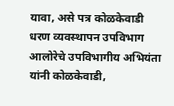यावा, असे पत्र कोळकेवाडी धरण व्यवस्थापन उपविभाग आलोरेचे उपविभागीय अभियंता यांनी कोळकेवाडी,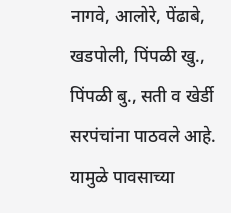नागवे, आलोरे, पेंढाबे, खडपोली, पिंपळी खु., पिंपळी बु., सती व खेर्डी सरपंचांना पाठवले आहे. यामुळे पावसाच्या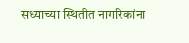सध्याच्या स्थितीत नागरिकांना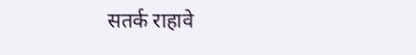सतर्क राहावे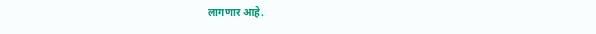लागणार आहे.